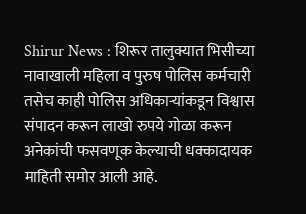Shirur News : शिरूर तालुक्यात भिसीच्या नावाखाली महिला व पुरुष पोलिस कर्मचारी तसेच काही पोलिस अधिकाऱ्यांकडून विश्वास संपादन करून लाखो रुपये गोळा करून अनेकांची फसवणूक केल्याची धक्कादायक माहिती समोर आली आहे.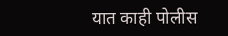यात काही पोलीस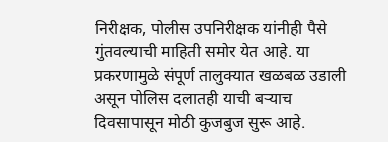निरीक्षक, पोलीस उपनिरीक्षक यांनीही पैसे गुंतवल्याची माहिती समोर येत आहे. या प्रकरणामुळे संपूर्ण तालुक्यात खळबळ उडाली असून पोलिस दलातही याची बऱ्याच दिवसापासून मोठी कुजबुज सुरू आहे.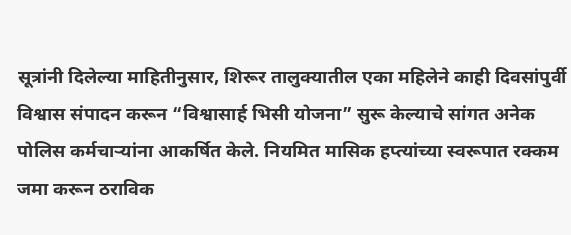सूत्रांनी दिलेल्या माहितीनुसार, शिरूर तालुक्यातील एका महिलेने काही दिवसांपुर्वी विश्वास संपादन करून “विश्वासार्ह भिसी योजना” सुरू केल्याचे सांगत अनेक पोलिस कर्मचाऱ्यांना आकर्षित केले. नियमित मासिक हप्त्यांच्या स्वरूपात रक्कम जमा करून ठराविक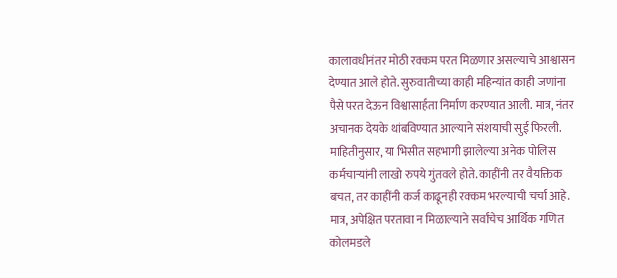कालावधीनंतर मोठी रक्कम परत मिळणार असल्याचे आश्वासन देण्यात आले होते. सुरुवातीच्या काही महिन्यांत काही जणांना पैसे परत देऊन विश्वासार्हता निर्माण करण्यात आली. मात्र, नंतर अचानक देयके थांबविण्यात आल्याने संशयाची सुई फिरली. माहितीनुसार, या भिसीत सहभागी झालेल्या अनेक पोलिस कर्मचाऱ्यांनी लाखो रुपये गुंतवले होते. काहींनी तर वैयक्तिक बचत, तर काहींनी कर्ज काढूनही रक्कम भरल्याची चर्चा आहे. मात्र, अपेक्षित परतावा न मिळाल्याने सर्वांचेच आर्थिक गणित कोलमडले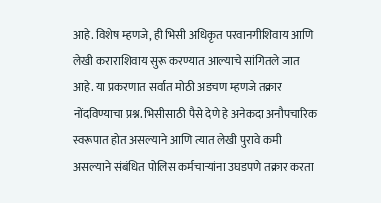आहे. विशेष म्हणजे, ही भिसी अधिकृत परवानगीशिवाय आणि लेखी कराराशिवाय सुरू करण्यात आल्याचे सांगितले जात आहे. या प्रकरणात सर्वात मोठी अडचण म्हणजे तक्रार नोंदविण्याचा प्रश्न. भिसीसाठी पैसे देणे हे अनेकदा अनौपचारिक स्वरूपात होत असल्याने आणि त्यात लेखी पुरावे कमी असल्याने संबंधित पोलिस कर्मचाऱ्यांना उघडपणे तक्रार करता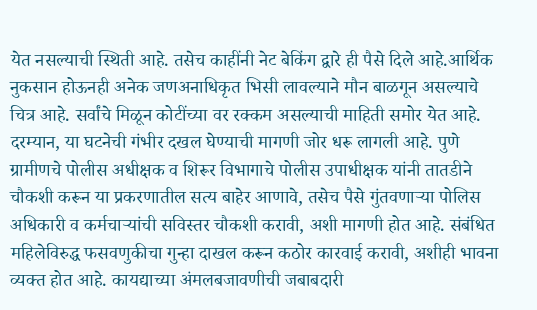येत नसल्याची स्थिती आहे. तसेच काहींनी नेट बेकिंग द्वारे ही पैसे दिले आहे.आर्थिक नुकसान होऊनही अनेक जणअनाधिकृत भिसी लावल्याने मौन बाळगून असल्याचे चित्र आहे. सर्वांचे मिळून कोटींच्या वर रक्कम असल्याची माहिती समोर येत आहे. दरम्यान, या घटनेची गंभीर दखल घेण्याची मागणी जोर धरू लागली आहे. पुणे ग्रामीणचे पोलीस अधीक्षक व शिरूर विभागाचे पोलीस उपाधीक्षक यांनी तातडीने चौकशी करून या प्रकरणातील सत्य बाहेर आणावे, तसेच पैसे गुंतवणाऱ्या पोलिस अधिकारी व कर्मचाऱ्यांची सविस्तर चौकशी करावी, अशी मागणी होत आहे. संबंधित महिलेविरुद्ध फसवणुकीचा गुन्हा दाखल करून कठोर कारवाई करावी, अशीही भावना व्यक्त होत आहे. कायद्याच्या अंमलबजावणीची जबाबदारी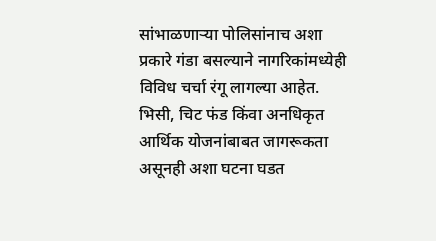सांभाळणाऱ्या पोलिसांनाच अशा प्रकारे गंडा बसल्याने नागरिकांमध्येही विविध चर्चा रंगू लागल्या आहेत. भिसी, चिट फंड किंवा अनधिकृत आर्थिक योजनांबाबत जागरूकता असूनही अशा घटना घडत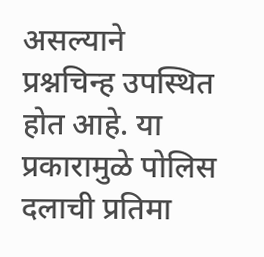असल्याने प्रश्नचिन्ह उपस्थित होत आहे. या प्रकारामुळे पोलिस दलाची प्रतिमा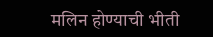मलिन होण्याची भीती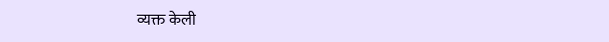व्यक्त केली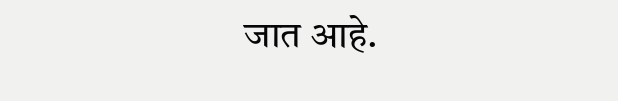जात आहे.